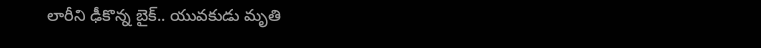లారీని ఢీకొన్న బైక్.. యువకుడు మృతి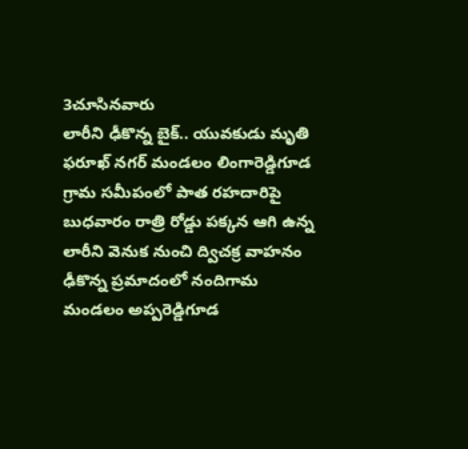3చూసినవారు
లారీని ఢీకొన్న బైక్.. యువకుడు మృతి
ఫరూఖ్ నగర్ మండలం లింగారెడ్డిగూడ గ్రామ సమీపంలో పాత రహదారిపై బుధవారం రాత్రి రోడ్డు పక్కన ఆగి ఉన్న లారీని వెనుక నుంచి ద్విచక్ర వాహనం ఢీకొన్న ప్రమాదంలో నందిగామ మండలం అప్పరెడ్డిగూడ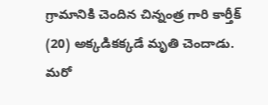గ్రామానికి చెందిన చిన్నంత్ర గారి కార్తీక్ (20) అక్కడికక్కడే మృతి చెందాడు. మరో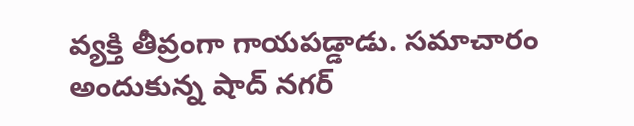వ్యక్తి తీవ్రంగా గాయపడ్డాడు. సమాచారం అందుకున్న షాద్ నగర్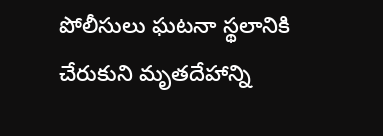పోలీసులు ఘటనా స్థలానికి చేరుకుని మృతదేహాన్ని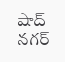షాద్ నగర్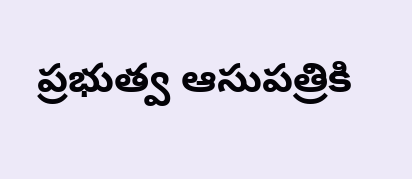ప్రభుత్వ ఆసుపత్రికి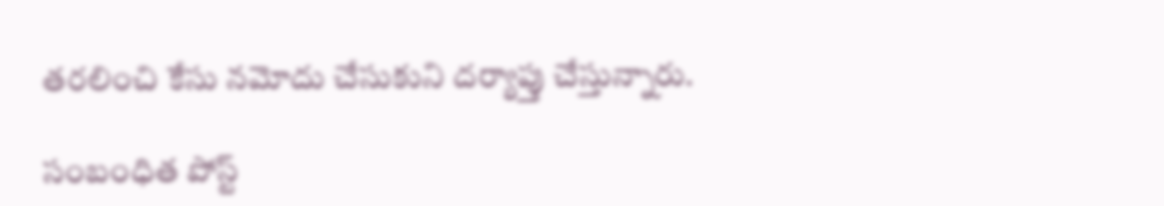తరలించి కేసు నమోదు చేసుకుని దర్యాప్తు చేస్తున్నారు.

సంబంధిత పోస్ట్